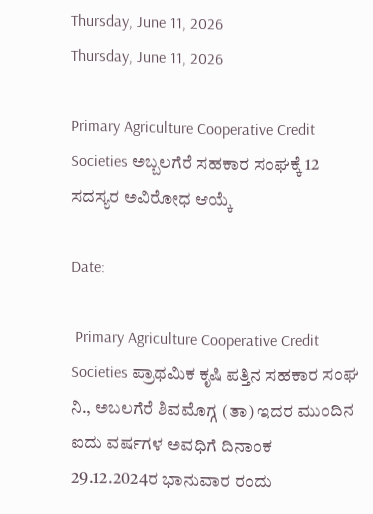Thursday, June 11, 2026
Thursday, June 11, 2026

Primary Agriculture Cooperative Credit Societies ಅಬ್ಬಲಗೆರೆ ಸಹಕಾರ ಸಂಘಕ್ಕೆ 12 ಸದಸ್ಯರ ಅವಿರೋಧ ಆಯ್ಕೆ

Date:

 Primary Agriculture Cooperative Credit Societies ಪ್ರಾಥಮಿಕ ಕೃಷಿ ಪತ್ತಿನ ಸಹಕಾರ ಸಂಘ ನಿ., ಅಬಲಗೆರೆ ಶಿವಮೊಗ್ಗ (ತಾ) ಇದರ ಮುಂದಿನ ಐದು ವರ್ಷಗಳ ಅವಧಿಗೆ ದಿನಾಂಕ 29.12.2024ರ ಭಾನುವಾರ ರಂದು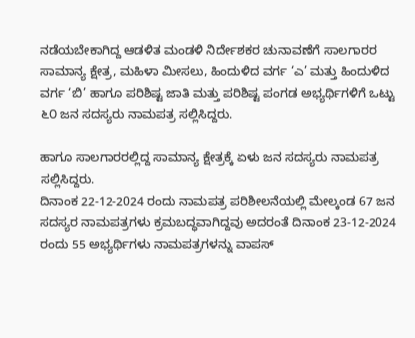ನಡೆಯಬೇಕಾಗಿದ್ದ ಆಡಳಿತ ಮಂಡಳಿ ನಿರ್ದೇಶಕರ ಚುನಾವಣೆಗೆ ಸಾಲಗಾರರ ಸಾಮಾನ್ಯ ಕ್ಷೇತ್ರ, ಮಹಿಳಾ ಮೀಸಲು, ಹಿಂದುಳಿದ ವರ್ಗ ‘ಎ’ ಮತ್ತು ಹಿಂದುಳಿದ ವರ್ಗ ‘ಬಿ’ ಹಾಗೂ ಪರಿಶಿಷ್ಟ ಜಾತಿ ಮತ್ತು ಪರಿಶಿಷ್ಟ ಪಂಗಡ ಅಭ್ಯರ್ಥಿಗಳಿಗೆ ಒಟ್ಟು ೬೦ ಜನ ಸದಸ್ಯರು ನಾಮಪತ್ರ ಸಲ್ಲಿಸಿದ್ದರು.

ಹಾಗೂ ಸಾಲಗಾರರಲ್ಲಿದ್ದ ಸಾಮಾನ್ಯ ಕ್ಷೇತ್ರಕ್ಕೆ ಏಳು ಜನ ಸದಸ್ಯರು ನಾಮಪತ್ರ ಸಲ್ಲಿಸಿದ್ದರು.
ದಿನಾಂಕ 22-12-2024 ರಂದು ನಾಮಪತ್ರ ಪರಿಶೀಲನೆಯಲ್ಲಿ ಮೇಲ್ಕಂಡ 67 ಜನ ಸದಸ್ಯರ ನಾಮಪತ್ರಗಳು ಕ್ರಮಬದ್ಧವಾಗಿದ್ದವು ಅದರಂತೆ ದಿನಾಂಕ 23-12-2024 ರಂದು 55 ಅಭ್ಯರ್ಥಿಗಳು ನಾಮಪತ್ರಗಳನ್ನು ವಾಪಸ್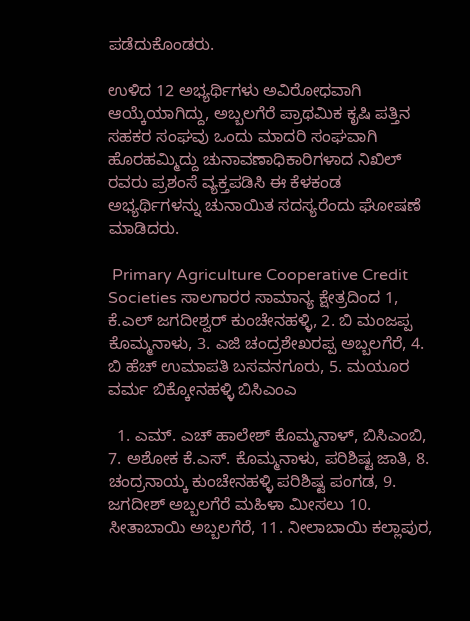ಪಡೆದುಕೊಂಡರು.

ಉಳಿದ 12 ಅಭ್ಯರ್ಥಿಗಳು ಅವಿರೋಧವಾಗಿ ಆಯ್ಕೆಯಾಗಿದ್ದು, ಅಬ್ಬಲಗೆರೆ ಪ್ರಾಥಮಿಕ ಕೃಷಿ ಪತ್ತಿನ ಸಹಕರ ಸಂಘವು ಒಂದು ಮಾದರಿ ಸಂಘವಾಗಿ ಹೊರಹಮ್ಮಿದ್ದು ಚುನಾವಣಾಧಿಕಾರಿಗಳಾದ ನಿಖಿಲ್ ರವರು ಪ್ರಶಂಸೆ ವ್ಯಕ್ತಪಡಿಸಿ ಈ ಕೆಳಕಂಡ ಅಭ್ಯರ್ಥಿಗಳನ್ನು ಚುನಾಯಿತ ಸದಸ್ಯರೆಂದು ಘೋಷಣೆ ಮಾಡಿದರು.

 Primary Agriculture Cooperative Credit Societies ಸಾಲಗಾರರ ಸಾಮಾನ್ಯ ಕ್ಷೇತ್ರದಿಂದ 1, ಕೆ.ಎಲ್ ಜಗದೀಶ್ವರ್ ಕುಂಚೇನಹಳ್ಳಿ, 2. ಬಿ ಮಂಜಪ್ಪ ಕೊಮ್ಮನಾಳು, 3. ಎಜಿ ಚಂದ್ರಶೇಖರಪ್ಪ ಅಬ್ಬಲಗೆರೆ, 4. ಬಿ ಹೆಚ್ ಉಮಾಪತಿ ಬಸವನಗೂರು, 5. ಮಯೂರ ವರ್ಮ ಬಿಕ್ಕೋನಹಳ್ಳಿ ಬಿಸಿಎಂಎ

  1. ಎಮ್. ಎಚ್ ಹಾಲೇಶ್ ಕೊಮ್ಮನಾಳ್, ಬಿಸಿಎಂಬಿ, 7. ಅಶೋಕ ಕೆ.ಎಸ್. ಕೊಮ್ಮನಾಳು, ಪರಿಶಿಷ್ಟ ಜಾತಿ, 8. ಚಂದ್ರನಾಯ್ಕ ಕುಂಚೇನಹಳ್ಳಿ ಪರಿಶಿಷ್ಟ ಪಂಗಡ, 9. ಜಗದೀಶ್ ಅಬ್ಬಲಗೆರೆ ಮಹಿಳಾ ಮೀಸಲು 10. ಸೀತಾಬಾಯಿ ಅಬ್ಬಲಗೆರೆ, 11. ನೀಲಾಬಾಯಿ ಕಲ್ಲಾಪುರ,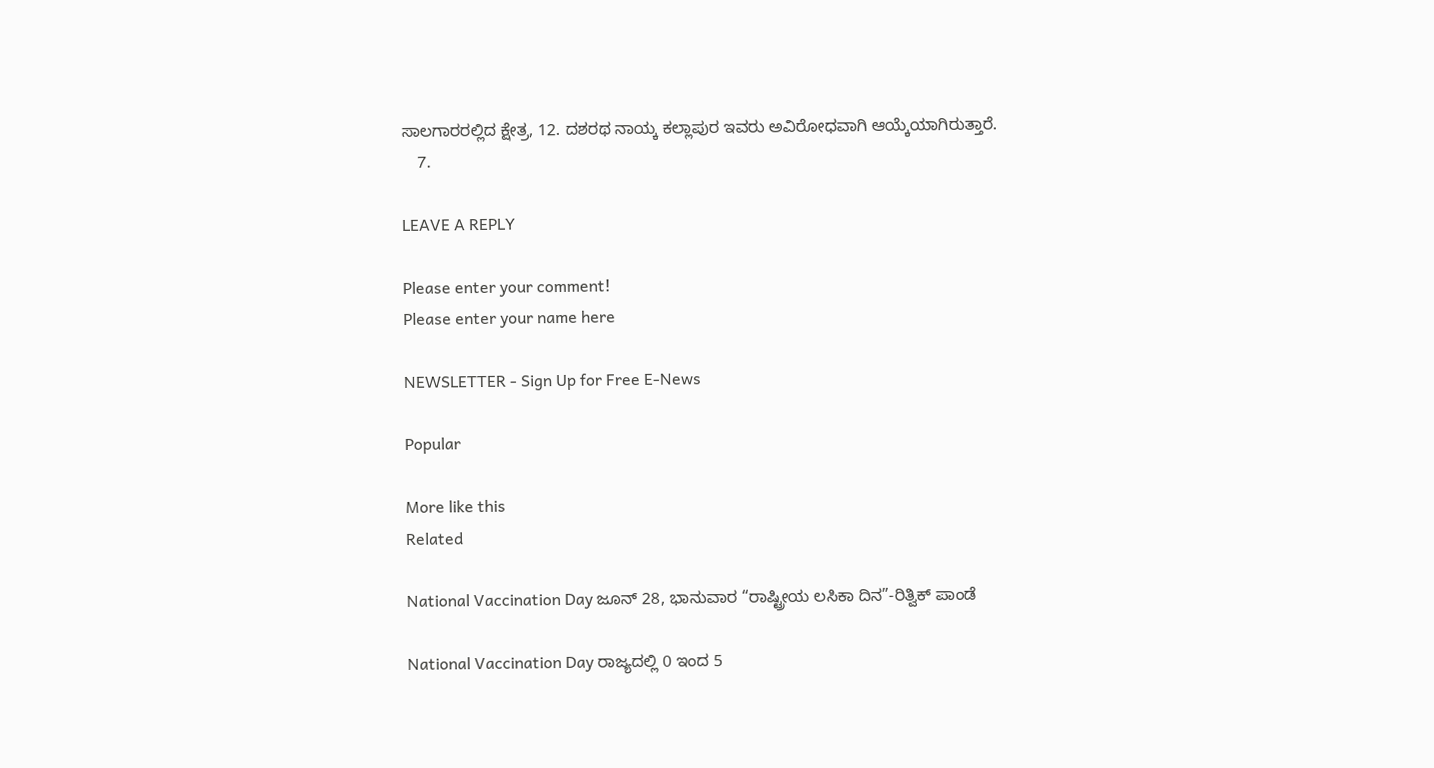ಸಾಲಗಾರರಲ್ಲಿದ ಕ್ಷೇತ್ರ, 12. ದಶರಥ ನಾಯ್ಕ ಕಲ್ಲಾಪುರ ಇವರು ಅವಿರೋಧವಾಗಿ ಆಯ್ಕೆಯಾಗಿರುತ್ತಾರೆ.
    7.

LEAVE A REPLY

Please enter your comment!
Please enter your name here

NEWSLETTER - Sign Up for Free E-News

Popular

More like this
Related

National Vaccination Day ಜೂನ್ 28, ಭಾನುವಾರ “ರಾಷ್ಟ್ರೀಯ ಲಸಿಕಾ ದಿನ”-ರಿತ್ವಿಕ್ ಪಾಂಡೆ

National Vaccination Day ರಾಜ್ಯದಲ್ಲಿ 0 ಇಂದ 5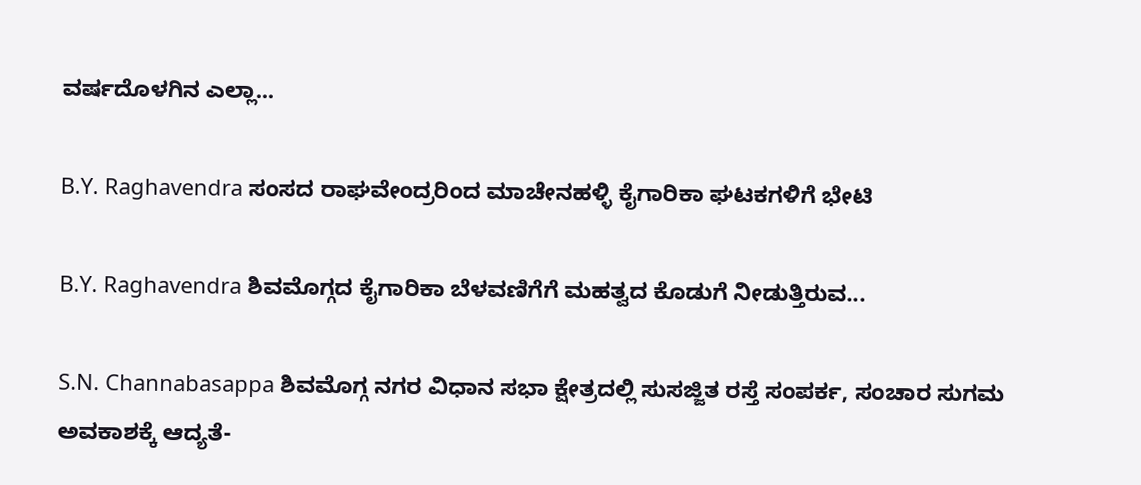ವರ್ಷದೊಳಗಿನ ಎಲ್ಲಾ...

B.Y. Raghavendra ಸಂಸದ ರಾಘವೇಂದ್ರರಿಂದ ಮಾಚೇನಹಳ್ಳಿ ಕೈಗಾರಿಕಾ ಘಟಕಗಳಿಗೆ ಭೇಟಿ

B.Y. Raghavendra ಶಿವಮೊಗ್ಗದ ಕೈಗಾರಿಕಾ ಬೆಳವಣಿಗೆಗೆ ಮಹತ್ವದ ಕೊಡುಗೆ ನೀಡುತ್ತಿರುವ...

S.N. Channabasappa ಶಿವಮೊಗ್ಗ ನಗರ ವಿಧಾನ ಸಭಾ ಕ್ಷೇತ್ರದಲ್ಲಿ ಸುಸಜ್ಜಿತ ರಸ್ತೆ ಸಂಪರ್ಕ, ಸಂಚಾರ ಸುಗಮ ಅವಕಾಶಕ್ಕೆ ಆದ್ಯತೆ-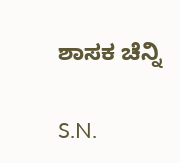ಶಾಸಕ ಚೆನ್ನಿ

S.N.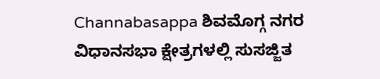Channabasappa ಶಿವಮೊಗ್ಗ ನಗರ ವಿಧಾನಸಭಾ ಕ್ಷೇತ್ರಗಳಲ್ಲಿ ಸುಸಜ್ಜಿತ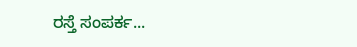ರಸ್ತೆ ಸಂಪರ್ಕ...